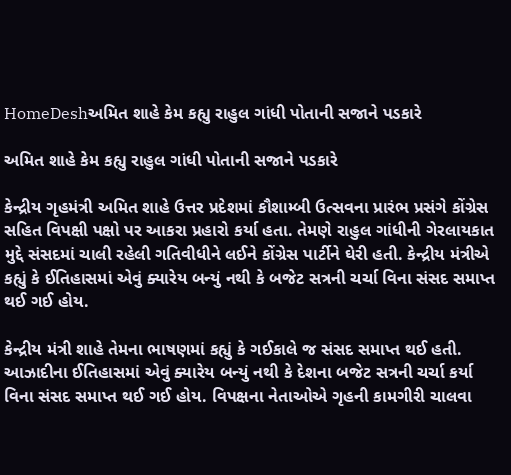HomeDeshઅમિત શાહે કેમ કહ્યુ રાહુલ ગાંધી પોતાની સજાને પડકારે

અમિત શાહે કેમ કહ્યુ રાહુલ ગાંધી પોતાની સજાને પડકારે

કેન્દ્રીય ગૃહમંત્રી અમિત શાહે ઉત્તર પ્રદેશમાં કૌશામ્બી ઉત્સવના પ્રારંભ પ્રસંગે કોંગ્રેસ સહિત વિપક્ષી પક્ષો પર આકરા પ્રહારો કર્યા હતા. તેમણે રાહુલ ગાંધીની ગેરલાયકાત મુદ્દે સંસદમાં ચાલી રહેલી ગતિવીધીને લઈને કોંગ્રેસ પાર્ટીને ઘેરી હતી. કેન્દ્રીય મંત્રીએ કહ્યું કે ઈતિહાસમાં એવું ક્યારેય બન્યું નથી કે બજેટ સત્રની ચર્ચા વિના સંસદ સમાપ્ત થઈ ગઈ હોય.

કેન્દ્રીય મંત્રી શાહે તેમના ભાષણમાં કહ્યું કે ગઈકાલે જ સંસદ સમાપ્ત થઈ હતી. આઝાદીના ઈતિહાસમાં એવું ક્યારેય બન્યું નથી કે દેશના બજેટ સત્રની ચર્ચા કર્યા વિના સંસદ સમાપ્ત થઈ ગઈ હોય. વિપક્ષના નેતાઓએ ગૃહની કામગીરી ચાલવા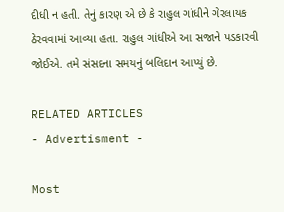દીધી ન હતી. તેનું કારણ એ છે કે રાહુલ ગાંધીને ગેરલાયક ઠેરવવામાં આવ્યા હતા. રાહુલ ગાંધીએ આ સજાને પડકારવી જોઈએ. તમે સંસદના સમયનું બલિદાન આપ્યું છે.

RELATED ARTICLES
- Advertisment -

Most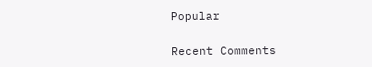Popular

Recent Comments